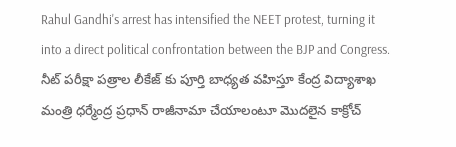Rahul Gandhi's arrest has intensified the NEET protest, turning it into a direct political confrontation between the BJP and Congress.
నీట్ పరీక్షా పత్రాల లీకేజ్ కు పూర్తి బాధ్యత వహిస్తూ కేంద్ర విద్యాశాఖ మంత్రి ధర్మేంద్ర ప్రధాన్ రాజీనామా చేయాలంటూ మొదలైన కాక్రోచ్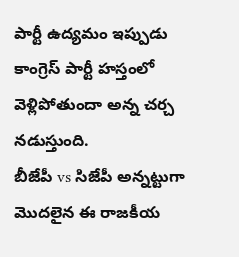పార్టీ ఉద్యమం ఇప్పుడు కాంగ్రెస్ పార్టీ హస్తంలో వెళ్లిపోతుందా అన్న చర్చ నడుస్తుంది.
బీజేపీ vs సిజేపీ అన్నట్టుగా మొదలైన ఈ రాజకీయ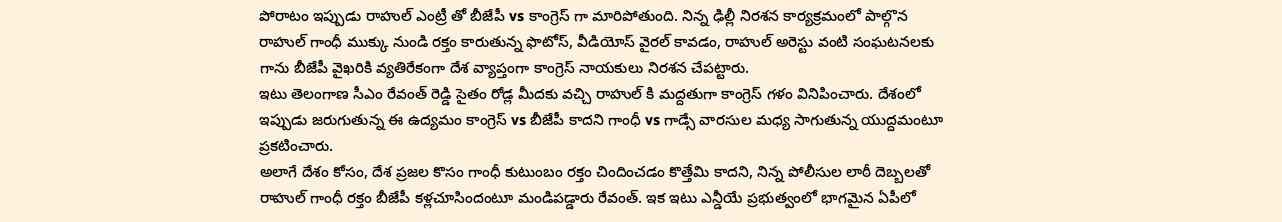పోరాటం ఇప్పుడు రాహుల్ ఎంట్రీ తో బీజేపీ vs కాంగ్రెస్ గా మారిపోతుంది. నిన్న ఢిల్లీ నిరశన కార్యక్రమంలో పాల్గొన రాహుల్ గాంధీ ముక్కు నుండి రక్తం కారుతున్న ఫొటోస్, వీడియోస్ వైరల్ కావడం, రాహుల్ అరెస్టు వంటి సంఘటనలకు గాను బీజేపీ వైఖరికి వ్యతిరేకంగా దేశ వ్యాప్తంగా కాంగ్రెస్ నాయకులు నిరశన చేపట్టారు.
ఇటు తెలంగాణ సీఎం రేవంత్ రెడ్డి సైతం రోడ్ల మీదకు వచ్చి రాహుల్ కి మద్దతుగా కాంగ్రెస్ గళం వినిపించారు. దేశంలో ఇప్పుడు జరుగుతున్న ఈ ఉద్యమం కాంగ్రెస్ vs బీజేపీ కాదని గాంధీ vs గాడ్సే వారసుల మధ్య సాగుతున్న యుద్దమంటూ ప్రకటించారు.
అలాగే దేశం కోసం, దేశ ప్రజల కొసం గాంధీ కుటుంబం రక్తం చిందించడం కొత్తేమి కాదని, నిన్న పోలీసుల లాఠీ దెబ్బలతో రాహుల్ గాంధీ రక్తం బీజేపీ కళ్లచూసిందంటూ మండిపడ్డారు రేవంత్. ఇక ఇటు ఎన్డీయే ప్రభుత్వంలో భాగమైన ఏపీలో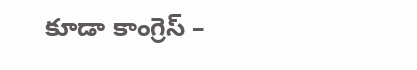కూడా కాంగ్రెస్ –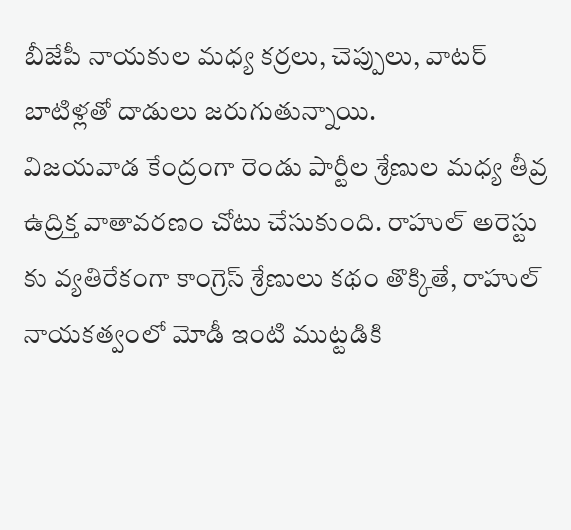బీజేపీ నాయకుల మధ్య కర్రలు, చెప్పులు, వాటర్ బాటిళ్లతో దాడులు జరుగుతున్నాయి.
విజయవాడ కేంద్రంగా రెండు పార్టీల శ్రేణుల మధ్య తీవ్ర ఉద్రిక్త వాతావరణం చోటు చేసుకుంది. రాహుల్ అరెస్టు కు వ్యతిరేకంగా కాంగ్రెస్ శ్రేణులు కథం తొక్కితే, రాహుల్ నాయకత్వంలో మోడీ ఇంటి ముట్టడికి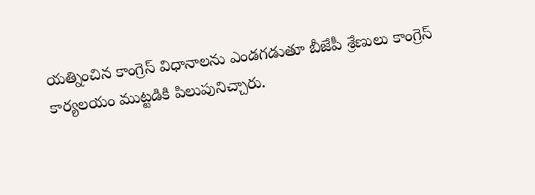యత్నించిన కాంగ్రెస్ విధానాలను ఎండగడుతూ బీజేపీ శ్రేణులు కాంగ్రెస్ కార్యలయం ముట్టడికి పిలుపునిచ్చారు.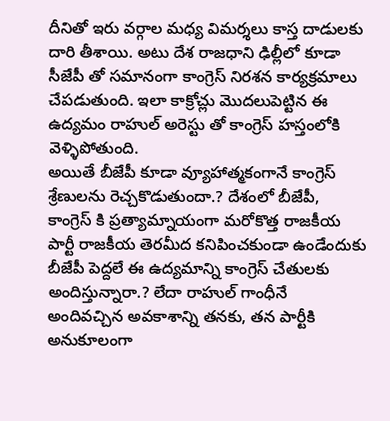దీనితో ఇరు వర్గాల మధ్య విమర్శలు కాస్త దాడులకు దారి తీశాయి. అటు దేశ రాజధాని ఢిల్లీలో కూడా సీజేపీ తో సమానంగా కాంగ్రెస్ నిరశన కార్యక్రమాలు చేపడుతుంది. ఇలా కాక్రోచ్లు మొదలుపెట్టిన ఈ ఉద్యమం రాహుల్ అరెస్టు తో కాంగ్రెస్ హస్తంలోకి వెళ్ళిపోతుంది.
అయితే బీజేపీ కూడా వ్యూహాత్మకంగానే కాంగ్రెస్ శ్రేణులను రెచ్చకొడుతుందా.? దేశంలో బీజేపీ, కాంగ్రెస్ కి ప్రత్యామ్నాయంగా మరోకొత్త రాజకీయ పార్టీ రాజకీయ తెరమీద కనిపించకుండా ఉండేందుకు బీజేపీ పెద్దలే ఈ ఉద్యమాన్ని కాంగ్రెస్ చేతులకు అందిస్తున్నారా.? లేదా రాహుల్ గాంధీనే అందివచ్చిన అవకాశాన్ని తనకు, తన పార్టీకి అనుకూలంగా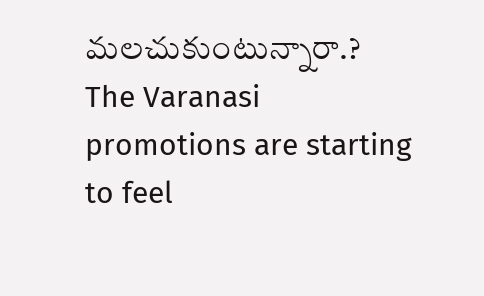మలచుకుంటున్నారా.?
The Varanasi promotions are starting to feel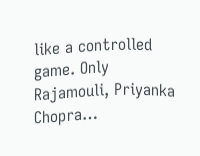like a controlled game. Only Rajamouli, Priyanka Chopra…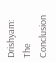Drishyam: The Conclusion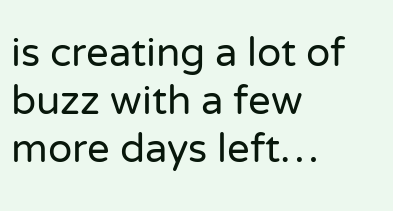is creating a lot of buzz with a few more days left…